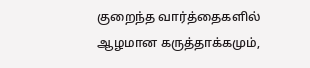குறைந்த வார்த்தைகளில் ஆழமான கருத்தாக்கமும்,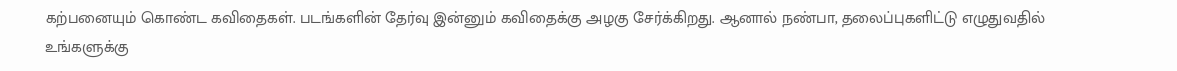கற்பனையும் கொண்ட கவிதைகள். படங்களின் தேர்வு இன்னும் கவிதைக்கு அழகு சேர்க்கிறது. ஆனால் நண்பா, தலைப்புகளிட்டு எழுதுவதில் உங்களுக்கு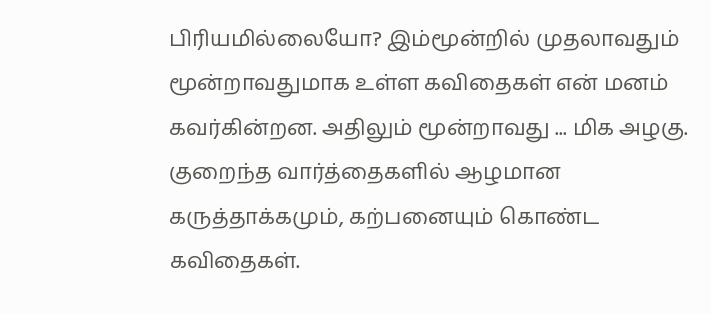பிரியமில்லையோ? இம்மூன்றில் முதலாவதும் மூன்றாவதுமாக உள்ள கவிதைகள் என் மனம் கவர்கின்றன. அதிலும் மூன்றாவது ... மிக அழகு.
குறைந்த வார்த்தைகளில் ஆழமான கருத்தாக்கமும், கற்பனையும் கொண்ட கவிதைகள்.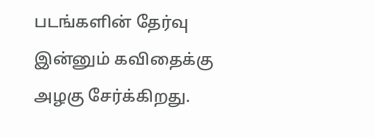படங்களின் தேர்வு இன்னும் கவிதைக்கு அழகு சேர்க்கிறது.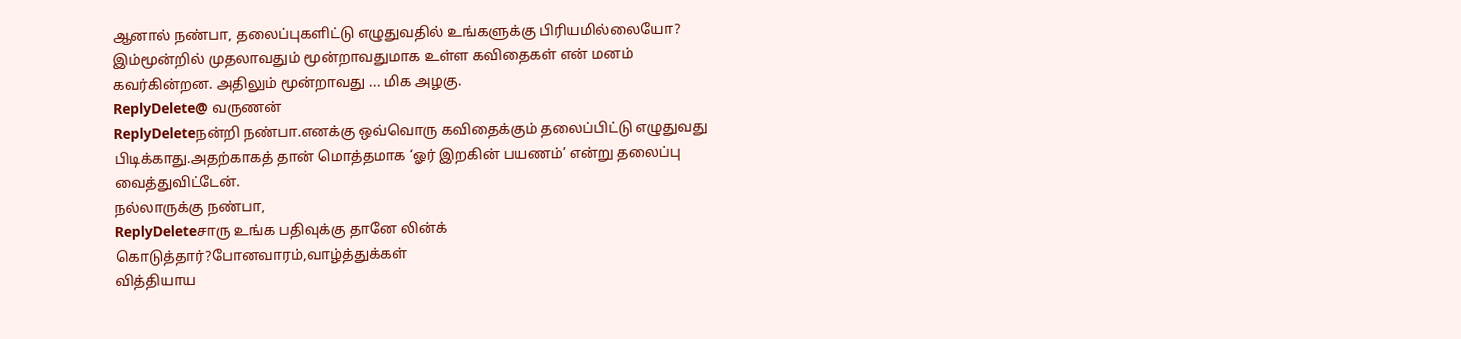ஆனால் நண்பா, தலைப்புகளிட்டு எழுதுவதில் உங்களுக்கு பிரியமில்லையோ? இம்மூன்றில் முதலாவதும் மூன்றாவதுமாக உள்ள கவிதைகள் என் மனம் கவர்கின்றன. அதிலும் மூன்றாவது ... மிக அழகு.
ReplyDelete@ வருணன்
ReplyDeleteநன்றி நண்பா.எனக்கு ஒவ்வொரு கவிதைக்கும் தலைப்பிட்டு எழுதுவது பிடிக்காது.அதற்காகத் தான் மொத்தமாக ‘ஓர் இறகின் பயணம்’ என்று தலைப்பு வைத்துவிட்டேன்.
நல்லாருக்கு நண்பா,
ReplyDeleteசாரு உங்க பதிவுக்கு தானே லின்க் கொடுத்தார்?போனவாரம்,வாழ்த்துக்கள்
வித்தியாய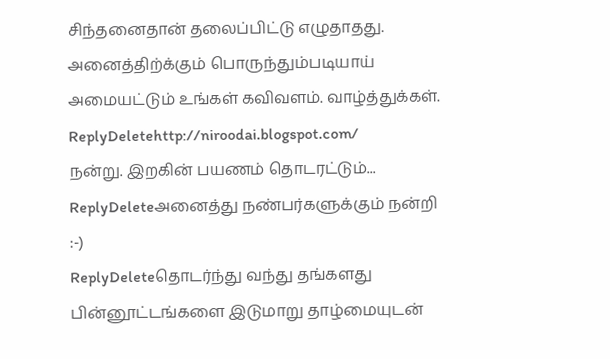சிந்தனைதான் தலைப்பிட்டு எழுதாதது. அனைத்திற்க்கும் பொருந்தும்படியாய் அமையட்டும் உங்கள் கவிவளம். வாழ்த்துக்கள்.
ReplyDeletehttp://niroodai.blogspot.com/
நன்று. இறகின் பயணம் தொடரட்டும்...
ReplyDeleteஅனைத்து நண்பர்களுக்கும் நன்றி :-)
ReplyDeleteதொடர்ந்து வந்து தங்களது பின்னூட்டங்களை இடுமாறு தாழ்மையுடன்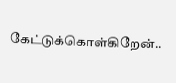கேட்டுக்கொள்கிறேன்..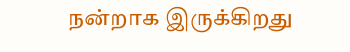நன்றாக இருக்கிறது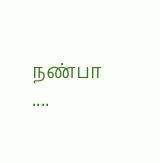நண்பா ....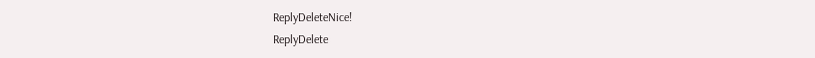ReplyDeleteNice!
ReplyDelete